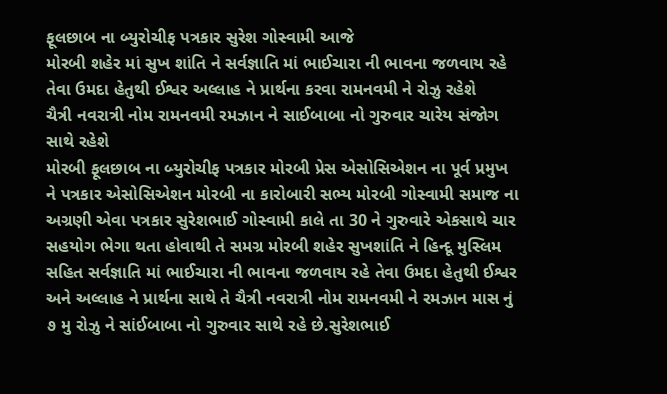ફૂલછાબ ના બ્યુરોચીફ પત્રકાર સુરેશ ગોસ્વામી આજે
મોરબી શહેર માં સુખ શાંતિ ને સર્વજ્ઞાતિ માં ભાઈચારા ની ભાવના જળવાય રહે તેવા ઉમદા હેતુથી ઈશ્વર અલ્લાહ ને પ્રાર્થના કરવા રામનવમી ને રોઝુ રહેશે
ચૈત્રી નવરાત્રી નોમ રામનવમી રમઝાન ને સાઈબાબા નો ગુરુવાર ચારેય સંજોગ સાથે રહેશે
મોરબી ફૂલછાબ ના બ્યુરોચીફ પત્રકાર મોરબી પ્રેસ એસોસિએશન ના પૂર્વ પ્રમુખ ને પત્રકાર એસોસિએશન મોરબી ના કારોબારી સભ્ય મોરબી ગોસ્વામી સમાજ ના અગ્રણી એવા પત્રકાર સુરેશભાઈ ગોસ્વામી કાલે તા 30 ને ગુરુવારે એકસાથે ચાર સહયોગ ભેગા થતા હોવાથી તે સમગ્ર મોરબી શહેર સુખશાંતિ ને હિન્દૂ મુસ્લિમ સહિત સર્વજ્ઞાતિ માં ભાઈચારા ની ભાવના જળવાય રહે તેવા ઉમદા હેતુથી ઈશ્વર અને અલ્લાહ ને પ્રાર્થના સાથે તે ચૈત્રી નવરાત્રી નોમ રામનવમી ને રમઝાન માસ નું ૭ મુ રોઝુ ને સાંઈબાબા નો ગુરુવાર સાથે રહે છે.સુરેશભાઈ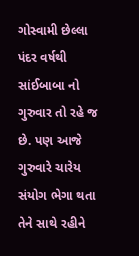ગોસ્વામી છેલ્લા પંદર વર્ષથી સાંઈબાબા નો ગુરુવાર તો રહે જ છે. પણ આજે ગુરુવારે ચારેય સંયોગ ભેગા થતા તેને સાથે રહીને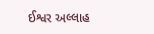ઈશ્વર અલ્લાહ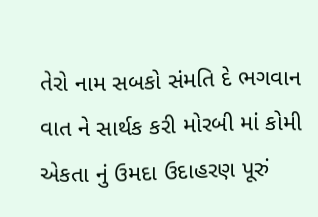તેરો નામ સબકો સંમતિ દે ભગવાન વાત ને સાર્થક કરી મોરબી માં કોમી એકતા નું ઉમદા ઉદાહરણ પૂરું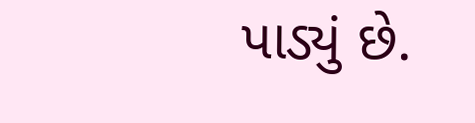પાડ્યું છે.